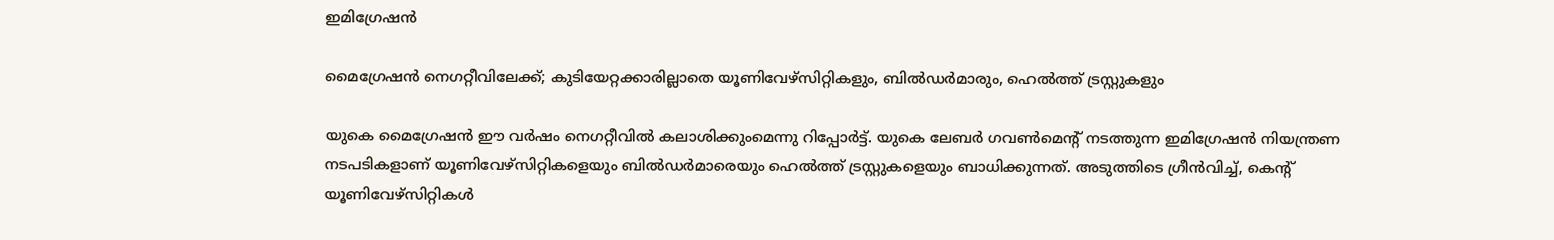ഇമിഗ്രേഷന്‍

മൈഗ്രേഷന്‍ നെഗറ്റീവിലേക്ക്; കുടിയേറ്റക്കാരില്ലാതെ യൂണിവേഴ്‌സിറ്റികളും, ബില്‍ഡര്‍മാരും, ഹെല്‍ത്ത് ട്രസ്റ്റുകളും

യുകെ മൈഗ്രേഷന്‍ ഈ വര്‍ഷം നെഗറ്റീവില്‍ കലാശിക്കുംമെന്നു റിപ്പോര്‍ട്ട്. യുകെ ലേബര്‍ ഗവണ്‍മെന്റ് നടത്തുന്ന ഇമിഗ്രേഷന്‍ നിയന്ത്രണ നടപടികളാണ് യൂണിവേഴ്‌സിറ്റികളെയും ബില്‍ഡര്‍മാരെയും ഹെല്‍ത്ത് ട്രസ്റ്റുകളെയും ബാധിക്കുന്നത്. അടുത്തിടെ ഗ്രീന്‍വിച്ച്, കെന്റ് യൂണിവേഴ്‌സിറ്റികള്‍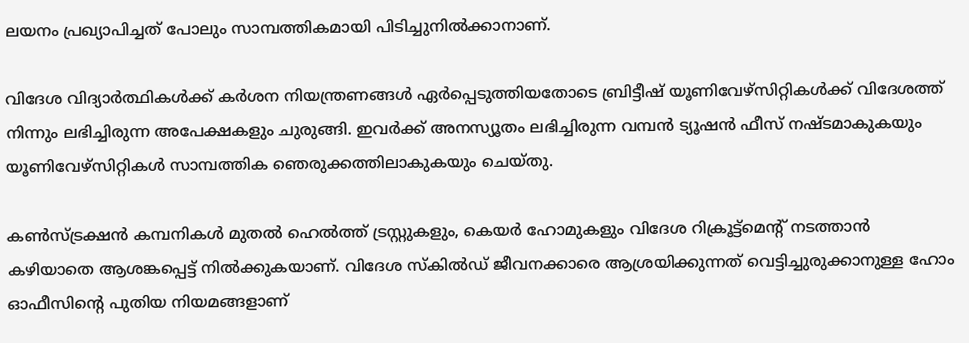ലയനം പ്രഖ്യാപിച്ചത് പോലും സാമ്പത്തികമായി പിടിച്ചുനില്‍ക്കാനാണ്.

വിദേശ വിദ്യാര്‍ത്ഥികള്‍ക്ക് കര്‍ശന നിയന്ത്രണങ്ങള്‍ ഏര്‍പ്പെടുത്തിയതോടെ ബ്രിട്ടീഷ് യൂണിവേഴ്‌സിറ്റികള്‍ക്ക് വിദേശത്ത് നിന്നും ലഭിച്ചിരുന്ന അപേക്ഷകളും ചുരുങ്ങി. ഇവര്‍ക്ക് അനസ്യൂതം ലഭിച്ചിരുന്ന വമ്പന്‍ ട്യൂഷന്‍ ഫീസ് നഷ്ടമാകുകയും യൂണിവേഴ്‌സിറ്റികള്‍ സാമ്പത്തിക ഞെരുക്കത്തിലാകുകയും ചെയ്തു.

കണ്‍സ്ട്രക്ഷന്‍ കമ്പനികള്‍ മുതല്‍ ഹെല്‍ത്ത് ട്രസ്റ്റുകളും, കെയര്‍ ഹോമുകളും വിദേശ റിക്രൂട്ട്‌മെന്റ് നടത്താന്‍ കഴിയാതെ ആശങ്കപ്പെട്ട് നില്‍ക്കുകയാണ്. വിദേശ സ്‌കില്‍ഡ് ജീവനക്കാരെ ആശ്രയിക്കുന്നത് വെട്ടിച്ചുരുക്കാനുള്ള ഹോം ഓഫീസിന്റെ പുതിയ നിയമങ്ങളാണ്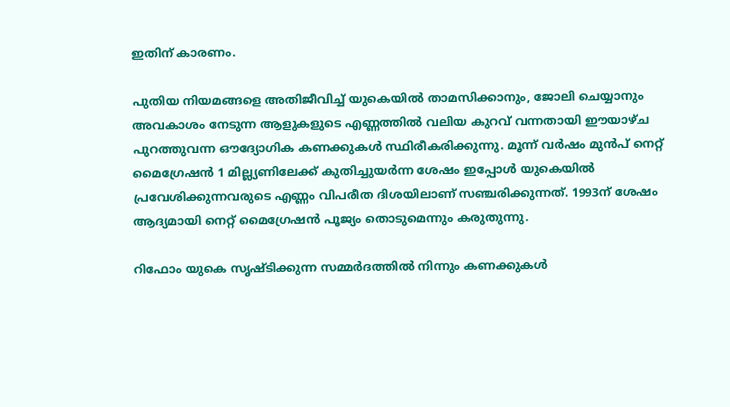ഇതിന് കാരണം.

പുതിയ നിയമങ്ങളെ അതിജീവിച്ച് യുകെയില്‍ താമസിക്കാനും, ജോലി ചെയ്യാനും അവകാശം നേടുന്ന ആളുകളുടെ എണ്ണത്തില്‍ വലിയ കുറവ് വന്നതായി ഈയാഴ്ച പുറത്തുവന്ന ഔദ്യോഗിക കണക്കുകള്‍ സ്ഥിരീകരിക്കുന്നു. മൂന്ന് വര്‍ഷം മുന്‍പ് നെറ്റ് മൈഗ്രേഷന്‍ 1 മില്ല്യണിലേക്ക് കുതിച്ചുയര്‍ന്ന ശേഷം ഇപ്പോള്‍ യുകെയില്‍ പ്രവേശിക്കുന്നവരുടെ എണ്ണം വിപരീത ദിശയിലാണ് സഞ്ചരിക്കുന്നത്. 1993ന് ശേഷം ആദ്യമായി നെറ്റ് മൈഗ്രേഷന്‍ പൂജ്യം തൊടുമെന്നും കരുതുന്നു.

റിഫോം യുകെ സൃഷ്ടിക്കുന്ന സമ്മര്‍ദത്തില്‍ നിന്നും കണക്കുകള്‍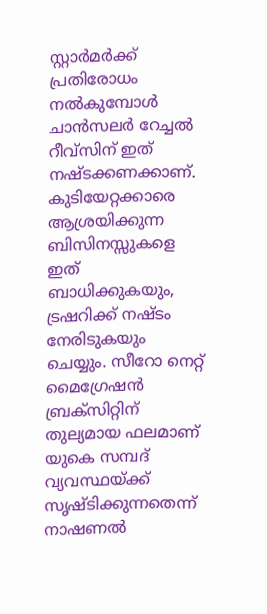സ്റ്റാര്‍മര്‍ക്ക് പ്രതിരോധം നല്‍കുമ്പോള്‍ ചാന്‍സലര്‍ റേച്ചല്‍ റീവ്‌സിന് ഇത് നഷ്ടക്കണക്കാണ്. കുടിയേറ്റക്കാരെ ആശ്രയിക്കുന്ന ബിസിനസ്സുകളെ ഇത് ബാധിക്കുകയും, ട്രഷറിക്ക് നഷ്ടം നേരിടുകയും ചെയ്യും. സീറോ നെറ്റ് മൈഗ്രേഷന്‍ ബ്രക്‌സിറ്റിന് തുല്യമായ ഫലമാണ് യുകെ സമ്പദ് വ്യവസ്ഥയ്ക്ക് സൃഷ്ടിക്കുന്നതെന്ന് നാഷണല്‍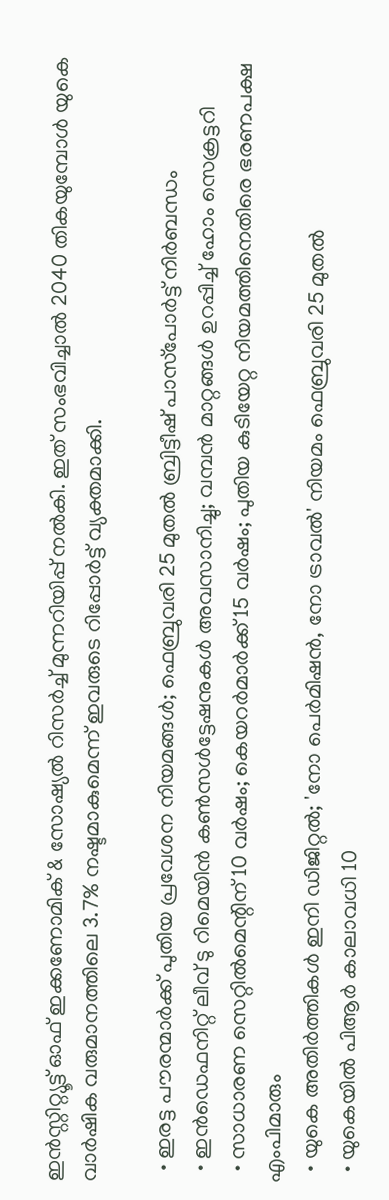ഇന്‍സ്റ്റിറ്റ്യൂട്ട് ഓഫ് ഇക്കണോമിക് & സോഷ്യല്‍ റിസര്‍ച്ച് മുന്നറിയിപ്പ് നല്‍കി. ഇത് സംഭവിച്ചാല്‍ 2040 തികയുമ്പോള്‍ യുകെ വാര്‍ഷിക വരുമാനത്തിലെ 3.7% നഷ്ടമാകുമെന്ന് ഇവരുടെ റിപ്പോര്‍ട്ട് വ്യക്തമാക്കി.

  • ഇരട്ട പൗരന്മാര്‍ക്ക് പുതിയ പ്രവേശന നിയമങ്ങള്‍; ഫെബ്രുവരി 25 മുതല്‍ ബ്രിട്ടീഷ് പാസ്‌പോര്‍ട്ട് നിര്‍ബന്ധം
  • ഇന്‍ഡെഫനിറ്റ് ലീവ് ടു റിമെയിന്‍ കണ്‍സള്‍ട്ടേഷനുകള്‍ അവസാനിച്ചു; വമ്പന്‍ മാറ്റങ്ങള്‍ ഉറപ്പിച്ച് ഹോം സെക്രട്ടറി
  • സാധാരണ സെറ്റില്‍മെന്റിന് 10 വര്‍ഷം; കെയറര്‍മാര്‍ക്ക് 15 വര്‍ഷം; പുതിയ കുടിയേറ്റ നിയമത്തിനെതിരെ ഭരണപക്ഷ എംപിമാരും
  • യുകെ അതിര്‍ത്തികള്‍ ഇനി ഡിജിറ്റല്‍; 'നോ പെര്‍മിഷന്‍, നോ ട്രാവല്‍' നിയമം ഫെബ്രുവരി 25 മുതല്‍
  • യുകെയില്‍ പിആര്‍ കാലാവധി 10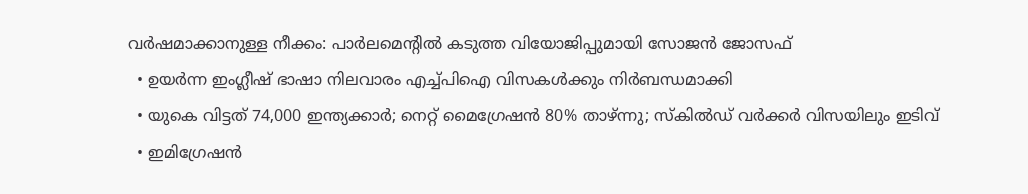വര്‍ഷമാക്കാനുള്ള നീക്കം: പാര്‍ലമെന്റില്‍ കടുത്ത വിയോജിപ്പുമായി സോജന്‍ ജോസഫ്
  • ഉയര്‍ന്ന ഇംഗ്ലീഷ് ഭാഷാ നിലവാരം എച്ച്പിഐ വിസകള്‍ക്കും നിര്‍ബന്ധമാക്കി
  • യുകെ വിട്ടത് 74,000 ഇന്ത്യക്കാര്‍; നെറ്റ് മൈഗ്രേഷന്‍ 80% താഴ്ന്നു; സ്‌കില്‍ഡ് വര്‍ക്കര്‍ വിസയിലും ഇടിവ്
  • ഇമിഗ്രേഷന്‍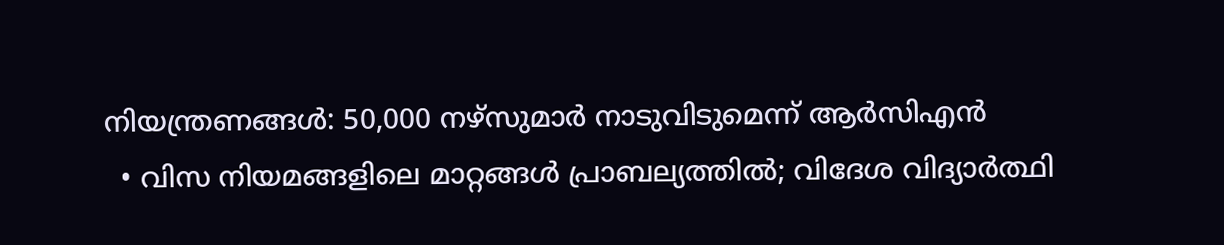നിയന്ത്രണങ്ങള്‍: 50,000 നഴ്‌സുമാര്‍ നാടുവിടുമെന്ന് ആര്‍സിഎന്‍
  • വിസ നിയമങ്ങളിലെ മാറ്റങ്ങള്‍ പ്രാബല്യത്തില്‍; വിദേശ വിദ്യാര്‍ത്ഥി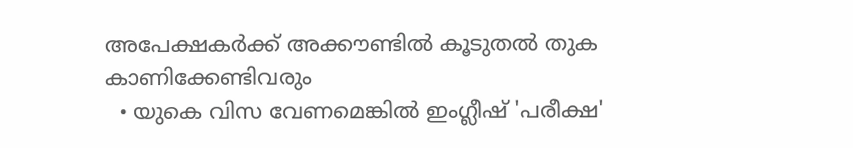അപേക്ഷകര്‍ക്ക് അക്കൗണ്ടില്‍ കൂടുതല്‍ തുക കാണിക്കേണ്ടിവരും
  • യുകെ വിസ വേണമെങ്കില്‍ ഇംഗ്ലീഷ് 'പരീക്ഷ'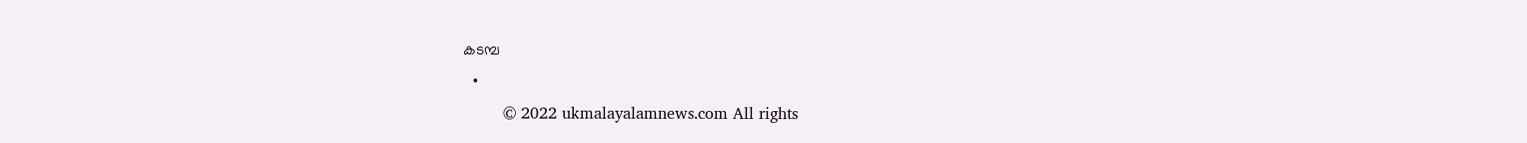കടമ്പ
  •
        © 2022 ukmalayalamnews.com All rights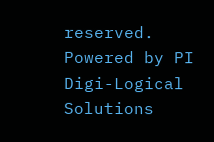reserved. Powered by PI Digi-Logical Solutions